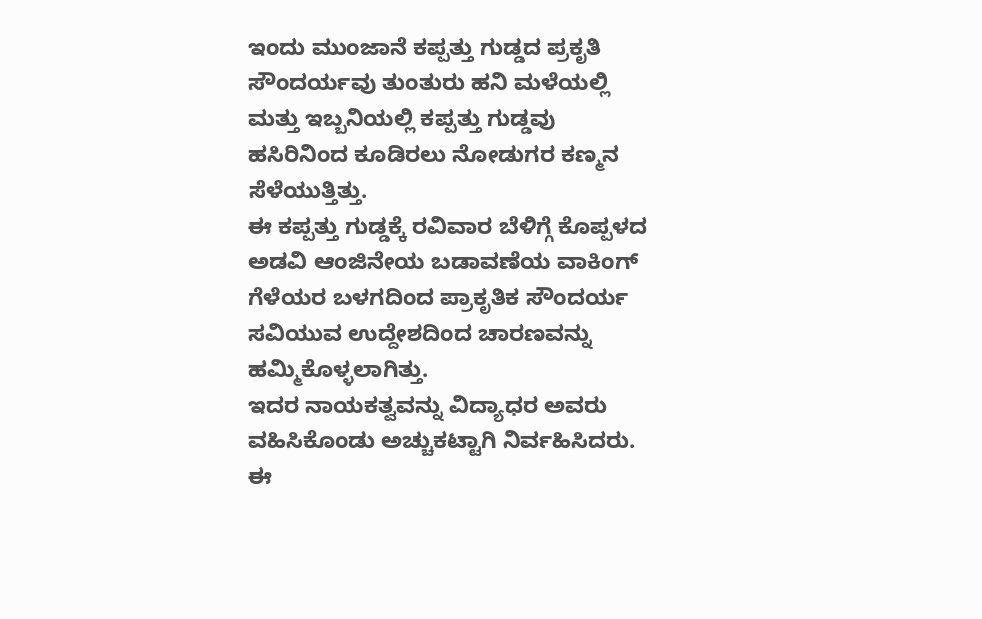ಇಂದು ಮುಂಜಾನೆ ಕಪ್ಪತ್ತು ಗುಡ್ಡದ ಪ್ರಕೃತಿ ಸೌಂದರ್ಯವು ತುಂತುರು ಹನಿ ಮಳೆಯಲ್ಲಿ ಮತ್ತು ಇಬ್ಬನಿಯಲ್ಲಿ ಕಪ್ಪತ್ತು ಗುಡ್ಡವು ಹಸಿರಿನಿಂದ ಕೂಡಿರಲು ನೋಡುಗರ ಕಣ್ಮನ ಸೆಳೆಯುತ್ತಿತ್ತು.
ಈ ಕಪ್ಪತ್ತು ಗುಡ್ಡಕ್ಕೆ ರವಿವಾರ ಬೆಳಿಗ್ಗೆ ಕೊಪ್ಪಳದ ಅಡವಿ ಆಂಜಿನೇಯ ಬಡಾವಣೆಯ ವಾಕಿಂಗ್ ಗೆಳೆಯರ ಬಳಗದಿಂದ ಪ್ರಾಕೃತಿಕ ಸೌಂದರ್ಯ ಸವಿಯುವ ಉದ್ದೇಶದಿಂದ ಚಾರಣವನ್ನು ಹಮ್ಮಿಕೊಳ್ಳಲಾಗಿತ್ತು.
ಇದರ ನಾಯಕತ್ವವನ್ನು ವಿದ್ಯಾಧರ ಅವರು ವಹಿಸಿಕೊಂಡು ಅಚ್ಚುಕಟ್ಟಾಗಿ ನಿರ್ವಹಿಸಿದರು.
ಈ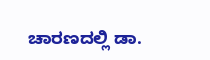ಚಾರಣದಲ್ಲಿ ಡಾ.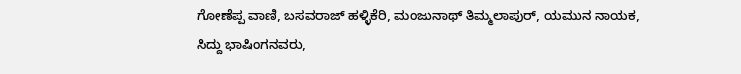ಗೋಣೆಪ್ಪ ವಾಣಿ, ಬಸವರಾಜ್ ಹಳ್ಳಿಕೆರಿ, ಮಂಜುನಾಥ್ ತಿಮ್ಮಲಾಪುರ್, ಯಮುನ ನಾಯಕ,
ಸಿದ್ದು ಭಾಷಿಂಗನವರು,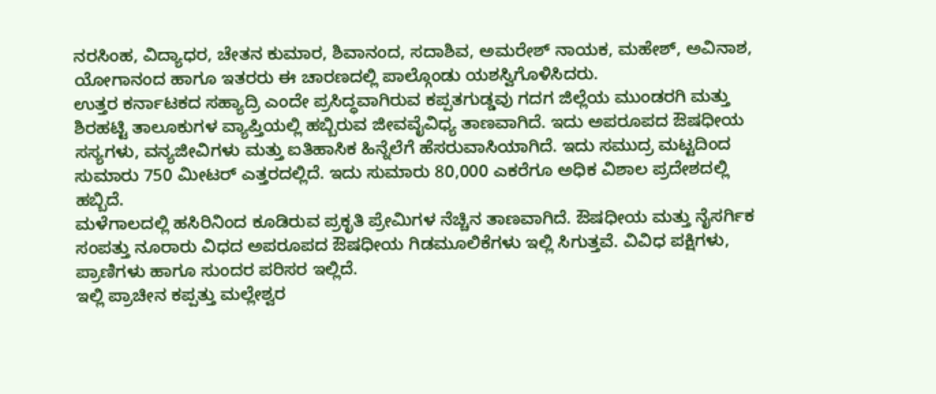ನರಸಿಂಹ, ವಿದ್ಯಾಧರ, ಚೇತನ ಕುಮಾರ, ಶಿವಾನಂದ, ಸದಾಶಿವ, ಅಮರೇಶ್ ನಾಯಕ, ಮಹೇಶ್, ಅವಿನಾಶ, ಯೋಗಾನಂದ ಹಾಗೂ ಇತರರು ಈ ಚಾರಣದಲ್ಲಿ ಪಾಲ್ಗೊಂಡು ಯಶಸ್ವಿಗೊಳಿಸಿದರು.
ಉತ್ತರ ಕರ್ನಾಟಕದ ಸಹ್ಯಾದ್ರಿ ಎಂದೇ ಪ್ರಸಿದ್ಧವಾಗಿರುವ ಕಪ್ಪತಗುಡ್ಡವು ಗದಗ ಜಿಲ್ಲೆಯ ಮುಂಡರಗಿ ಮತ್ತು ಶಿರಹಟ್ಟಿ ತಾಲೂಕುಗಳ ವ್ಯಾಪ್ತಿಯಲ್ಲಿ ಹಬ್ಬಿರುವ ಜೀವವೈವಿಧ್ಯ ತಾಣವಾಗಿದೆ. ಇದು ಅಪರೂಪದ ಔಷಧೀಯ ಸಸ್ಯಗಳು, ವನ್ಯಜೀವಿಗಳು ಮತ್ತು ಐತಿಹಾಸಿಕ ಹಿನ್ನೆಲೆಗೆ ಹೆಸರುವಾಸಿಯಾಗಿದೆ. ಇದು ಸಮುದ್ರ ಮಟ್ಟದಿಂದ ಸುಮಾರು 750 ಮೀಟರ್ ಎತ್ತರದಲ್ಲಿದೆ. ಇದು ಸುಮಾರು 80,000 ಎಕರೆಗೂ ಅಧಿಕ ವಿಶಾಲ ಪ್ರದೇಶದಲ್ಲಿ ಹಬ್ಬಿದೆ.
ಮಳೆಗಾಲದಲ್ಲಿ ಹಸಿರಿನಿಂದ ಕೂಡಿರುವ ಪ್ರಕೃತಿ ಪ್ರೇಮಿಗಳ ನೆಚ್ಚಿನ ತಾಣವಾಗಿದೆ. ಔಷಧೀಯ ಮತ್ತು ನೈಸರ್ಗಿಕ ಸಂಪತ್ತು ನೂರಾರು ವಿಧದ ಅಪರೂಪದ ಔಷಧೀಯ ಗಿಡಮೂಲಿಕೆಗಳು ಇಲ್ಲಿ ಸಿಗುತ್ತವೆ. ವಿವಿಧ ಪಕ್ಷಿಗಳು, ಪ್ರಾಣಿಗಳು ಹಾಗೂ ಸುಂದರ ಪರಿಸರ ಇಲ್ಲಿದೆ.
ಇಲ್ಲಿ ಪ್ರಾಚೀನ ಕಪ್ಪತ್ತು ಮಲ್ಲೇಶ್ವರ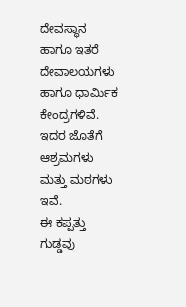ದೇವಸ್ಥಾನ ಹಾಗೂ ಇತರೆ ದೇವಾಲಯಗಳು ಹಾಗೂ ಧಾರ್ಮಿಕ ಕೇಂದ್ರಗಳಿವೆ. ಇದರ ಜೊತೆಗೆ ಆಶ್ರಮಗಳು ಮತ್ತು ಮಠಗಳು ಇವೆ.
ಈ ಕಪ್ಪತ್ತು ಗುಡ್ಡವು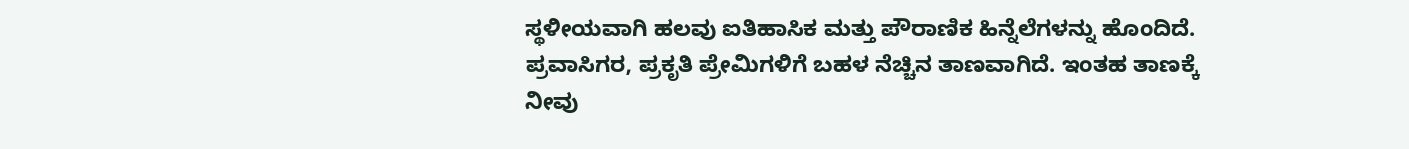ಸ್ಥಳೀಯವಾಗಿ ಹಲವು ಐತಿಹಾಸಿಕ ಮತ್ತು ಪೌರಾಣಿಕ ಹಿನ್ನೆಲೆಗಳನ್ನು ಹೊಂದಿದೆ. ಪ್ರವಾಸಿಗರ, ಪ್ರಕೃತಿ ಪ್ರೇಮಿಗಳಿಗೆ ಬಹಳ ನೆಚ್ಚಿನ ತಾಣವಾಗಿದೆ. ಇಂತಹ ತಾಣಕ್ಕೆ ನೀವು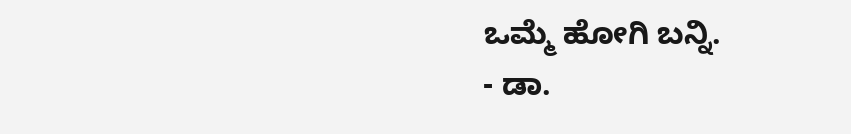ಒಮ್ಮೆ ಹೋಗಿ ಬನ್ನಿ.
- ಡಾ.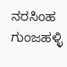ನರಸಿಂಹ ಗುಂಜಹಳ್ಳಿ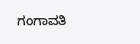ಗಂಗಾವತಿ